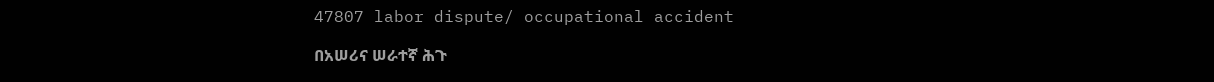47807 labor dispute/ occupational accident

በአሠሪና ሠራተኛ ሕጉ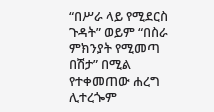“በሥራ ላይ የሚደርስ ጉዳት” ወይም “በስራ ምክንያት የሚመጣ በሽታ” በሚል የተቀመጠው ሐረግ ሊተረጐም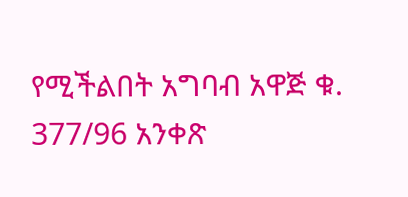የሚችልበት አግባብ አዋጅ ቁ. 377/96 አንቀጽ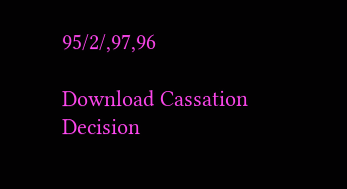95/2/,97,96

Download Cassation Decision